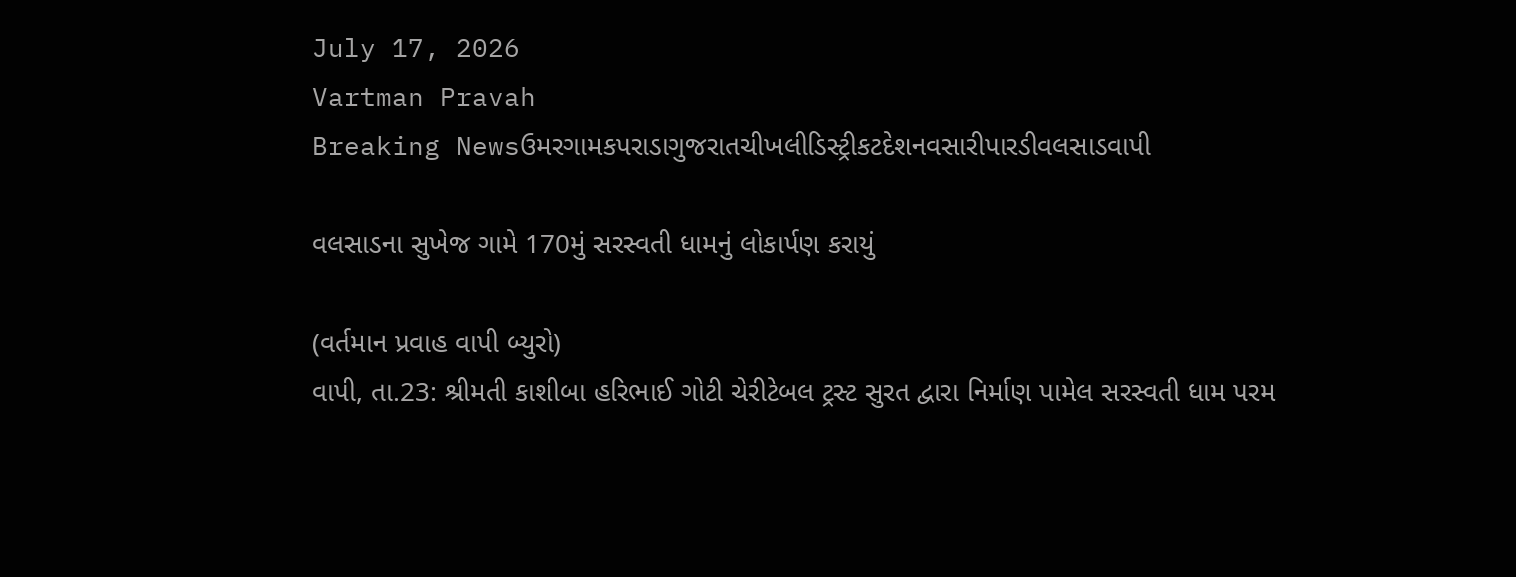July 17, 2026
Vartman Pravah
Breaking Newsઉમરગામકપરાડાગુજરાતચીખલીડિસ્ટ્રીકટદેશનવસારીપારડીવલસાડવાપી

વલસાડના સુખેજ ગામે 170મું સરસ્‍વતી ધામનું લોકાર્પણ કરાયું

(વર્તમાન પ્રવાહ વાપી બ્‍યુરો)
વાપી, તા.23: શ્રીમતી કાશીબા હરિભાઈ ગોટી ચેરીટેબલ ટ્રસ્‍ટ સુરત દ્વારા નિર્માણ પામેલ સરસ્‍વતી ધામ પરમ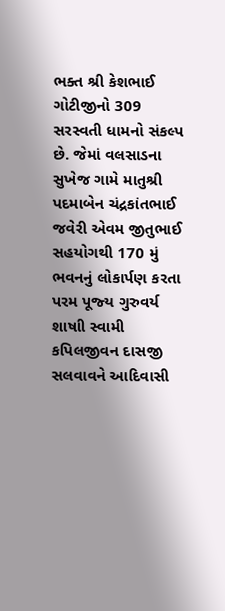ભક્‍ત શ્રી કેશભાઈ ગોટીજીનો 309 સરસ્‍વતી ધામનો સંકલ્‍પ છે. જેમાં વલસાડના સુખેજ ગામે માતુશ્રી પદમાબેન ચંદ્રકાંતભાઈ જવેરી એવમ જીતુભાઈ સહયોગથી 170 મું ભવનનું લોકાર્પણ કરતા પરમ પૂજ્‍ય ગુરુવર્ય શાષાી સ્‍વામી કપિલજીવન દાસજી સલવાવને આદિવાસી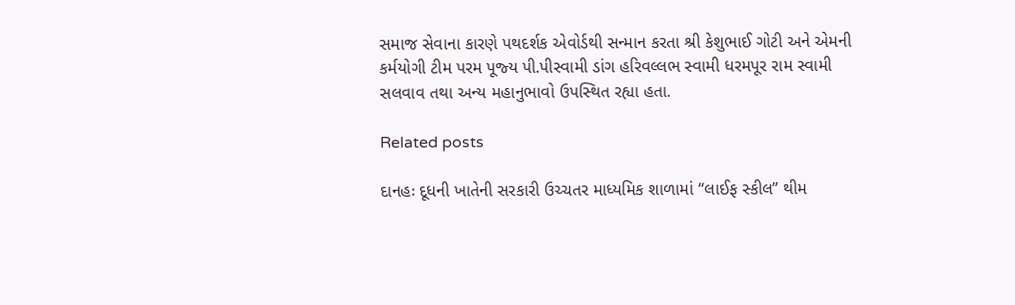સમાજ સેવાના કારણે પથદર્શક એવોર્ડથી સન્‍માન કરતા શ્રી કેશુભાઈ ગોટી અને એમની કર્મયોગી ટીમ પરમ પૂજ્‍ય પી.પીસ્‍વામી ડાંગ હરિવલ્લભ સ્‍વામી ધરમપૂર રામ સ્‍વામી સલવાવ તથા અન્‍ય મહાનુભાવો ઉપસ્‍થિત રહ્યા હતા.

Related posts

દાનહઃ દૂધની ખાતેની સરકારી ઉચ્‍ચતર માધ્‍યમિક શાળામાં ‘‘લાઈફ સ્‍કીલ” થીમ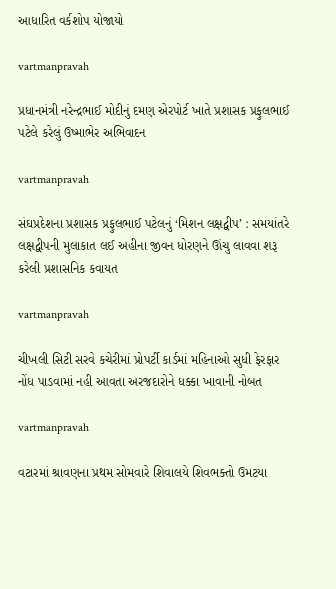આધારિત વર્કશોપ યોજાયો

vartmanpravah

પ્રધાનમંત્રી નરેન્‍દ્રભાઈ મોદીનું દમણ એરપોર્ટ ખાતે પ્રશાસક પ્રફુલભાઈ પટેલે કરેલું ઉષ્‍માભેર અભિવાદન

vartmanpravah

સંઘપ્રદેશના પ્રશાસક પ્રફુલભાઈ પટેલનું ‘મિશન લક્ષદ્વીપ’ : સમયાંતરે લક્ષદ્વીપની મુલાકાત લઈ અહીના જીવન ધોરણને ઊંચુ લાવવા શરૂ કરેલી પ્રશાસનિક કવાયત

vartmanpravah

ચીખલી સિટી સરવે કચેરીમાં પ્રોપર્ટી કાર્ડમાં મહિનાઓ સુધી ફેરફાર નોંધ પાડવામાં નહી આવતા અરજદારોને ધક્‍કા ખાવાની નોબત

vartmanpravah

વટારમાં શ્રાવણના પ્રથમ સોમવારે શિવાલયે શિવભક્‍તો ઉમટયા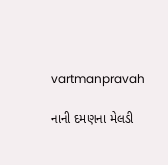vartmanpravah

નાની દમણના મેલડી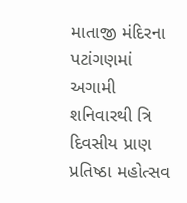માતાજી મંદિરના પટાંગણમાં અગામી શનિવારથી ત્રિ દિવસીય પ્રાણ પ્રતિષ્‍ઠા મહોત્‍સવ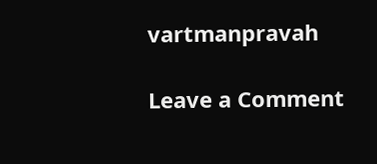vartmanpravah

Leave a Comment